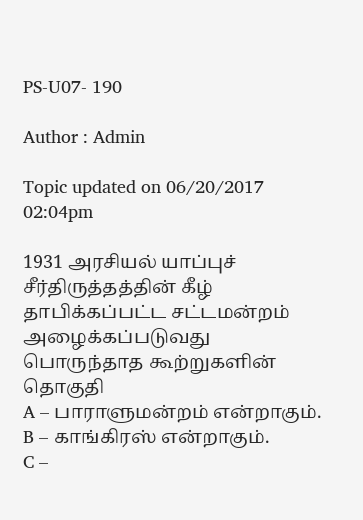PS-U07- 190

Author : Admin

Topic updated on 06/20/2017 02:04pm

1931 அரசியல் யாப்புச் சீர்திருத்தத்தின் கீழ் தாபிக்கப்பட்ட சட்டமன்றம் அழைக்கப்படுவது பொருந்தாத கூற்றுகளின் தொகுதி
A – பாராளுமன்றம் என்றாகும்.
B – காங்கிரஸ் என்றாகும்.
C –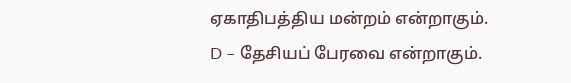ஏகாதிபத்திய மன்றம் என்றாகும்.
D – தேசியப் பேரவை என்றாகும்.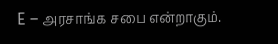E – அரசாங்க சபை என்றாகும்.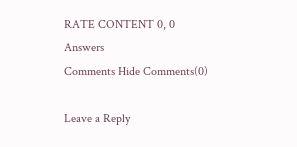RATE CONTENT 0, 0
Answers
Comments Hide Comments(0)

Leave a Reply